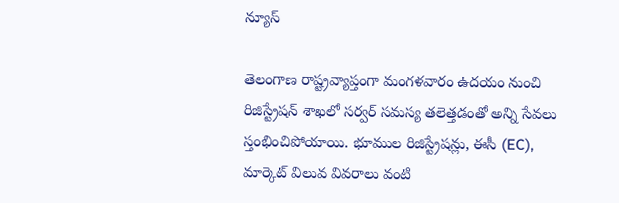న్యూస్

తెలంగాణ రాష్ట్రవ్యాప్తంగా మంగళవారం ఉదయం నుంచి రిజిస్ట్రేషన్ శాఖలో సర్వర్ సమస్య తలెత్తడంతో అన్ని సేవలు స్తంభించిపోయాయి. భూముల రిజిస్ట్రేషన్లు, ఈసీ (EC), మార్కెట్ విలువ వివరాలు వంటి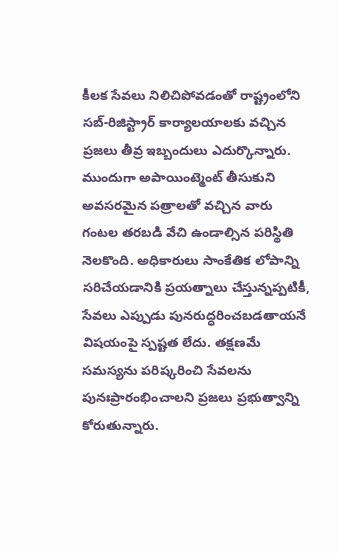కీలక సేవలు నిలిచిపోవడంతో రాష్ట్రంలోని సబ్-రిజిస్ట్రార్ కార్యాలయాలకు వచ్చిన ప్రజలు తీవ్ర ఇబ్బందులు ఎదుర్కొన్నారు.
ముందుగా అపాయింట్మెంట్ తీసుకుని అవసరమైన పత్రాలతో వచ్చిన వారు గంటల తరబడి వేచి ఉండాల్సిన పరిస్థితి నెలకొంది. అధికారులు సాంకేతిక లోపాన్ని సరిచేయడానికి ప్రయత్నాలు చేస్తున్నప్పటికీ, సేవలు ఎప్పుడు పునరుద్ధరించబడతాయనే విషయంపై స్పష్టత లేదు. తక్షణమే సమస్యను పరిష్కరించి సేవలను పునఃప్రారంభించాలని ప్రజలు ప్రభుత్వాన్ని కోరుతున్నారు.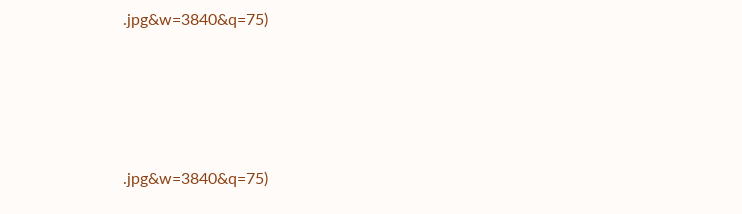.jpg&w=3840&q=75)






.jpg&w=3840&q=75)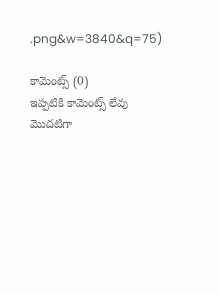.png&w=3840&q=75)

కామెంట్స్ (0)
ఇప్పటికి కామెంట్స్ లేవు
మొదటిగా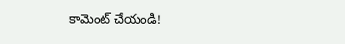కామెంట్ చేయండి!